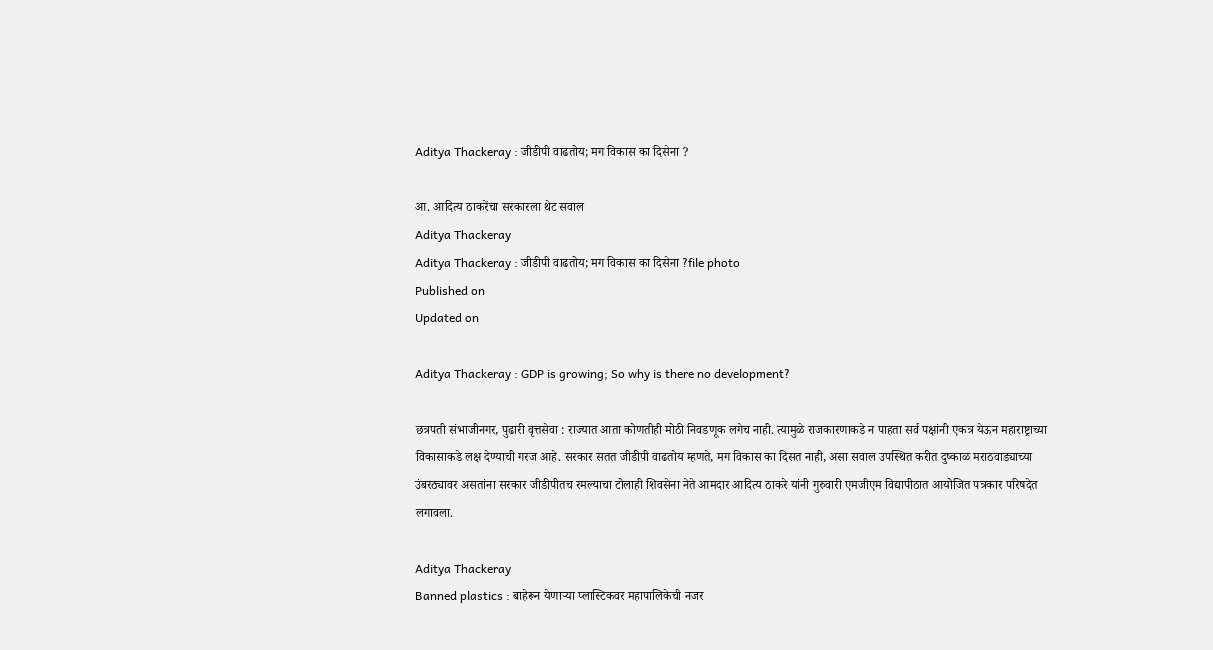Aditya Thackeray : जीडीपी वाढतोय; मग विकास का दिसेना ?

आ. आदित्य ठाकरेंचा सरकारला थेट सवाल
Aditya Thackeray
Aditya Thackeray : जीडीपी वाढतोय; मग विकास का दिसेना ?file photo
Published on
Updated on

Aditya Thackeray : GDP is growing; So why is there no development?

छत्रपती संभाजीनगर, पुढारी वृत्तसेवा : राज्यात आता कोणतीही मोठी निवडणूक लगेच नाही. त्यामुळे राजकारणाकडे न पाहता सर्व पक्षांनी एकत्र येऊन महाराष्ट्राच्या विकासाकडे लक्ष देण्याची गरज आहे. सरकार सतत जीडीपी वाढतोय म्हणते, मग विकास का दिसत नाही, असा सवाल उपस्थित करीत दुष्काळ मराठवाड्याच्या उंबरठ्यावर असतांना सरकार जीडीपीतच रमल्याचा टोलाही शिवसेना नेते आमदार आदित्य ठाकरे यांनी गुरुवारी एमजीएम विद्यापीठात आयोजित पत्रकार परिषदेत लगावला.

Aditya Thackeray
Banned plastics : बाहेरून येणाऱ्या प्लास्टिकवर महापालिकेची नजर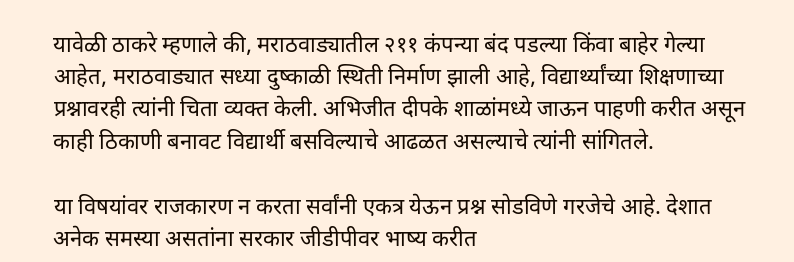यावेळी ठाकरे म्हणाले की, मराठवाड्यातील २११ कंपन्या बंद पडल्या किंवा बाहेर गेल्या आहेत, मराठवाड्यात सध्या दुष्काळी स्थिती निर्माण झाली आहे, विद्यार्थ्यांच्या शिक्षणाच्या प्रश्नावरही त्यांनी चिता व्यक्त केली. अभिजीत दीपके शाळांमध्ये जाऊन पाहणी करीत असून काही ठिकाणी बनावट विद्यार्थी बसविल्याचे आढळत असल्याचे त्यांनी सांगितले.

या विषयांवर राजकारण न करता सर्वांनी एकत्र येऊन प्रश्न सोडविणे गरजेचे आहे. देशात अनेक समस्या असतांना सरकार जीडीपीवर भाष्य करीत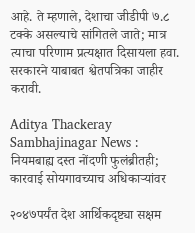आहे. ते म्हणाले, देशाचा जीडीपी ७.८ टक्के असल्याचे सांगितले जाते; मात्र त्याचा परिणाम प्रत्यक्षात दिसायला हवा. सरकारने याबाबत श्वेतपत्रिका जाहीर करावी.

Aditya Thackeray
Sambhajinagar News : नियमबाह्य दस्त नोंदणी फुलंब्रीतही; कारवाई सोयगावच्याच अधिकाऱ्यांवर

२०४७पर्यंत देश आर्थिकदृष्ट्या सक्षम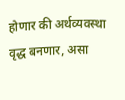होणार की अर्थव्यवस्था वृद्ध बनणार, असा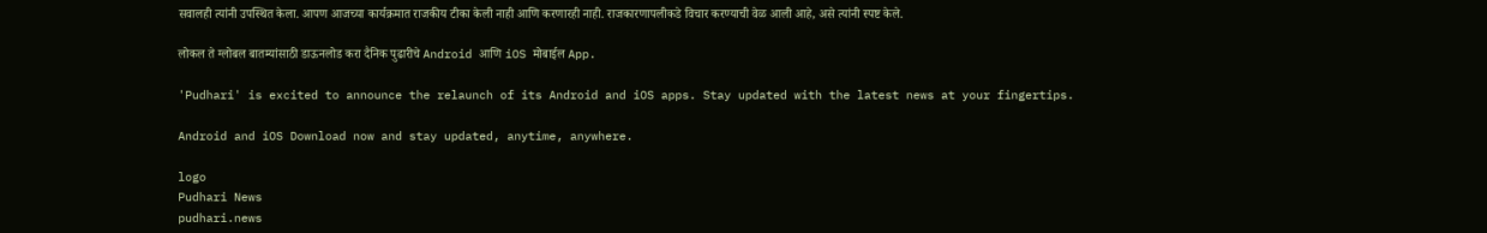सवालही त्यांनी उपस्थित केला. आपण आजच्या कार्यक्रमात राजकीय टीका केली नाही आणि करणारही नाही. राजकारणापलीकडे विचार करण्याची वेळ आली आहे, असे त्यांनी स्पष्ट केले.

लोकल ते ग्लोबल बातम्यांसाठी डाऊनलोड करा दैनिक पुढारीचे Android आणि iOS मोबाईल App.

'Pudhari' is excited to announce the relaunch of its Android and iOS apps. Stay updated with the latest news at your fingertips.

Android and iOS Download now and stay updated, anytime, anywhere.

logo
Pudhari News
pudhari.news